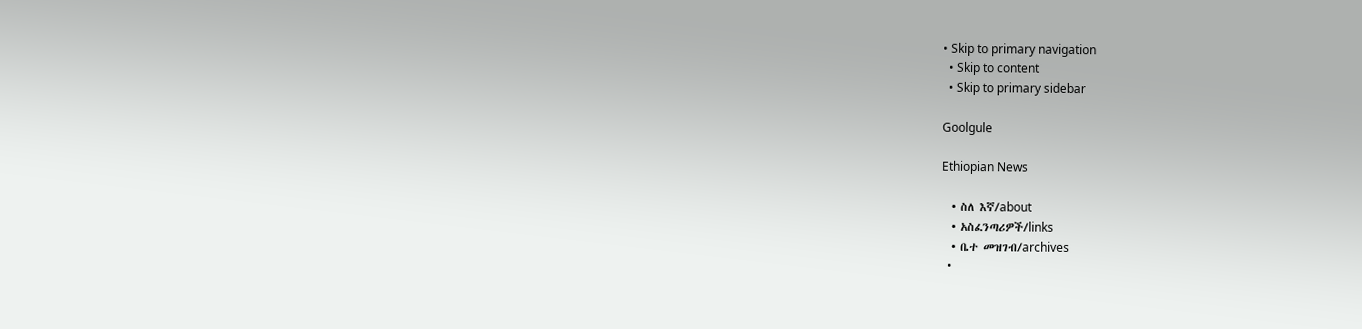• Skip to primary navigation
  • Skip to content
  • Skip to primary sidebar

Goolgule

Ethiopian News

  • ስለ እኛ/about
  • አስፈንጣሪዎች/links
  • ቤተ መዝገብ/archives
  •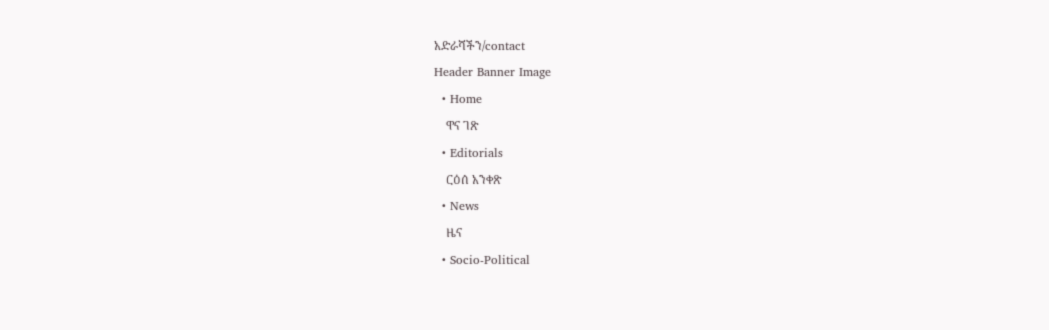አድራሻችን/contact
Header Banner Image
  • Home
    ዋና ገጽ
  • Editorials
    ርዕሰ አንቀጽ
  • News
    ዜና
  • Socio-Political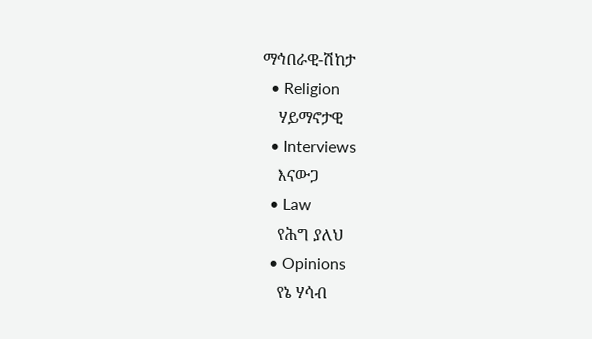ማኅበራዊ-ሽከታ
  • Religion
    ሃይማኖታዊ
  • Interviews
    እናውጋ
  • Law
    የሕግ ያለህ
  • Opinions
    የኔ ሃሳብ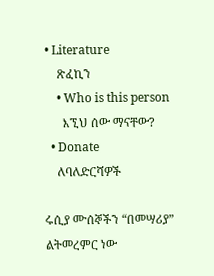• Literature
    ጽፈኪን
    • Who is this person
      እኚህ ሰው ማናቸው?
  • Donate
    ለባለድርሻዎች

ሩሲያ ሙሰኞችን “በመሣሪያ” ልትመረምር ነው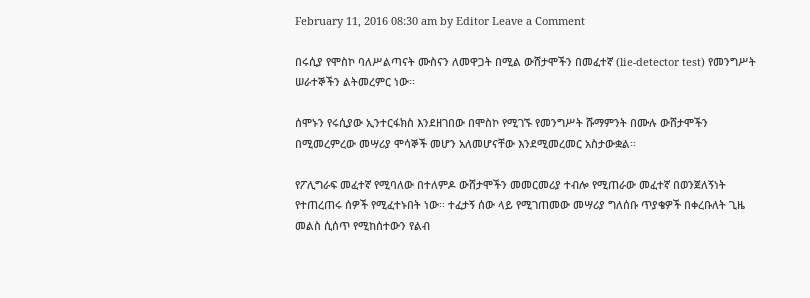February 11, 2016 08:30 am by Editor Leave a Comment

በሩሲያ የሞስኮ ባለሥልጣናት ሙስናን ለመዋጋት በሚል ውሸታሞችን በመፈተኛ (lie-detector test) የመንግሥት ሠራተኞችን ልትመረምር ነው፡፡

ሰሞኑን የሩሲያው ኢንተርፋክስ እንደዘገበው በሞስኮ የሚገኙ የመንግሥት ሹማምንት በሙሉ ውሸታሞችን በሚመረምረው መሣሪያ ሞሳኞች መሆን አለመሆናቸው እንደሚመረመር አስታውቋል፡፡

የፖሊግራፍ መፈተኛ የሚባለው በተለምዶ ውሸታሞችን መመርመሪያ ተብሎ የሚጠራው መፈተኛ በወንጀለኝነት የተጠረጠሩ ሰዎች የሚፈተኑበት ነው፡፡ ተፈታኝ ሰው ላይ የሚገጠመው መሣሪያ ግለሰቡ ጥያቄዎች በቀረቡለት ጊዜ መልስ ሲሰጥ የሚከሰተውን የልብ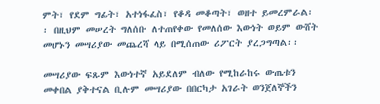ምት፣ የደም ግፊት፣ አተነፋፈስ፣ የቆዳ መቆጣት፣ ወዘተ ይመረምራል፡፡ በዚህም መሠረት ግለሰቡ ለተጠየቀው የመለሰው እውነት ወይም ውሸት መሆኑን መሣሪያው መጨረሻ ላይ በሚሰጠው ሪፖርት ያረጋግጣል፡፡

መሣሪያው ፍጹም እውነተኛ አይደለም ብለው የሚከራከሩ ውጤቱን መቀበል ያቅተናል ቢሉም መሣሪያው በበርካታ አገራት ወንጀለኞችን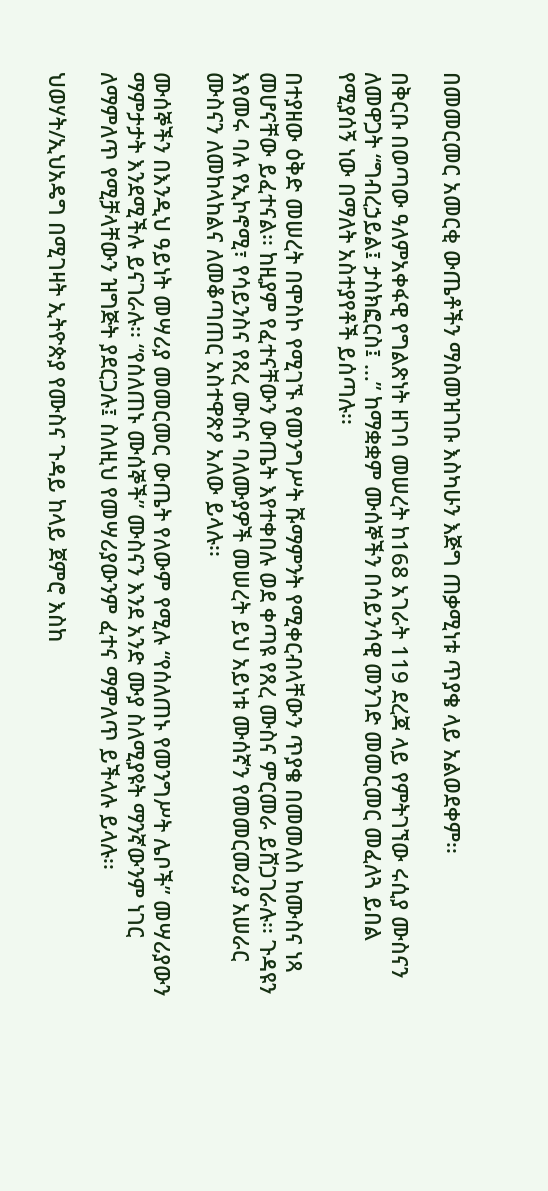በመመርመር አመርቂ ውጤቶችን ማስመዝገቡ እስካሁን እጅግ ጠቃሚነቱ ጥያቄ ላይ አልወደቀም፡፡

በቅርቡ በወጣው ዓለምአቀፋዊ የግልጽነት ዘገባ መሠረት ከ168 አገራት 119 ደረጃ ላይ የምትገኘው ሩሲያ ሙስናን ለመዋጋት “ግብረኃይል፤ ታስክፎርስ፤ …” ከማቋቋም ሙሰኞችን በሳይንሳዊ መንገድ መመርመር መፈለጓ ይበል የሚያሰኝ ነው በማለት አስተያየቶች ይሰጣሉ፡፡

በተያዘው ዕቅድ መሠረት በሞስኮ የሚገኙ የመንግሥት ሹማምንት የሚቀርብላቸውን ጥያቄ በመመለስ ከሙስና ነጻ መሆናቸው ይፈተናል፡፡ ከዚያም የፈተናቸውን ውጤት እየተቀበሉ ወደ ቀጣዩ የጸረ ሙስና ምርመራ ይሸጋገራሉ፡፡ ጉዳዩን እየመሩ ባሉ የኢኮኖሚ፣ የሳይንስና የጸረ ሙስና ባለሙያዎች መሠረት ይህ አይነቱ ሙሰኛን የመመርመሪያ አሠራር ሙስናን ለመከላከልና ለመቆጣጠር አስተዋጽዖ አለው ይላሉ፡፡

ሙሰኞችን በእንዲህ ዓይነት መሣሪያ መመርመር ውጤት የለውም የሚሉ “የሰለጠኑ የመንግሥት ሌቦች” መሣሪያውን ማምታታት እንደሚችሉ ይናገራሉ፡፡ “የሰለጠኑ ሙሰኞች” ሙስናን እንደ አንድ ሙያ ስለሚያዩት ማንኛውንም ነገር ለማምለጥ የሚቻላቸውን ዝግጅት ያደርጋሉ፤ ስለዚህ የመሣሪያውንም ፈተና ማምለጥ ይችላሉ ይላሉ፡፡

ህወሃት/ኢህአዴግ በሚገዛት ኢትዮጵያ የሙስና ጉዳይ ከላይ ጀምሮ እስከ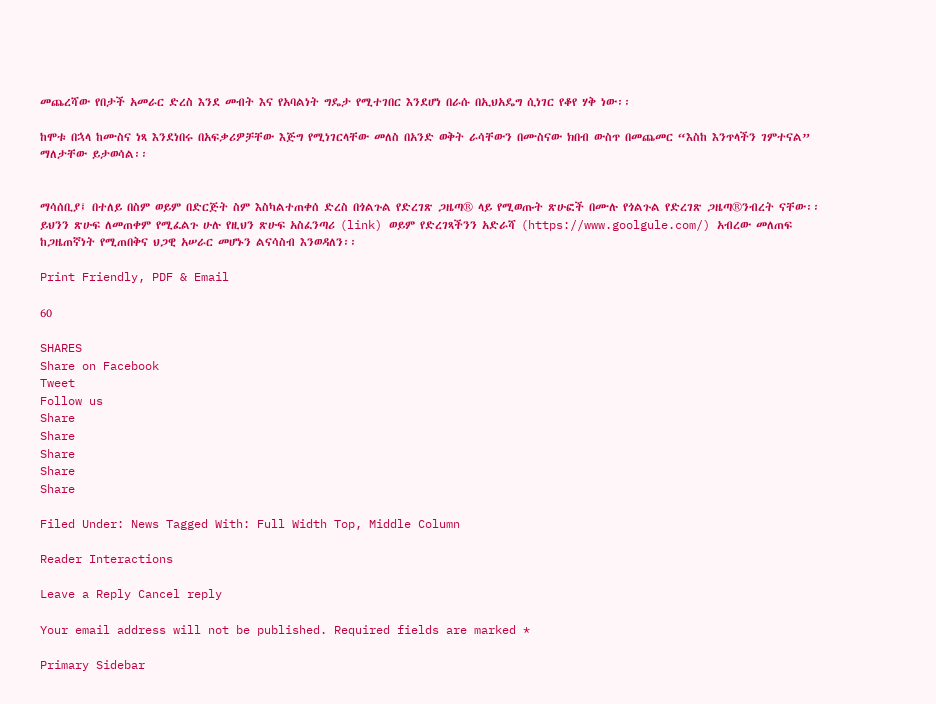መጨረሻው የበታች አመራር ድረስ እንደ መብት እና የአባልነት ግዴታ የሚተገበር እንደሆነ በራሱ በኢህአዴግ ሲነገር የቆየ ሃቅ ነው፡፡

ከሞቱ በኋላ ከሙስና ነጻ እንደነበሩ በአፍቃሪዎቻቸው እጅግ የሚነገርላቸው መለስ በአንድ ወቅት ራሳቸውን በሙስናው ክበብ ውስጥ በመጨመር “እስከ እንጥላችን ገምተናል” ማለታቸው ይታወሳል፡፡


ማሳሰቢያ፤ በተለይ በስም ወይም በድርጅት ስም እስካልተጠቀሰ ድረስ በጎልጉል የድረገጽ ጋዜጣ® ላይ የሚወጡት ጽሁፎች በሙሉ የጎልጉል የድረገጽ ጋዜጣ®ንብረት ናቸው፡፡ ይህንን ጽሁፍ ለመጠቀም የሚፈልጉ ሁሉ የዚህን ጽሁፍ አስፈንጣሪ (link) ወይም የድረገጻችንን አድራሻ (https://www.goolgule.com/) አብረው መለጠፍ ከጋዜጠኛነት የሚጠበቅና ህጋዊ አሠራር መሆኑን ልናሳስብ እንወዳለን፡፡

Print Friendly, PDF & Email

60

SHARES
Share on Facebook
Tweet
Follow us
Share
Share
Share
Share
Share

Filed Under: News Tagged With: Full Width Top, Middle Column

Reader Interactions

Leave a Reply Cancel reply

Your email address will not be published. Required fields are marked *

Primary Sidebar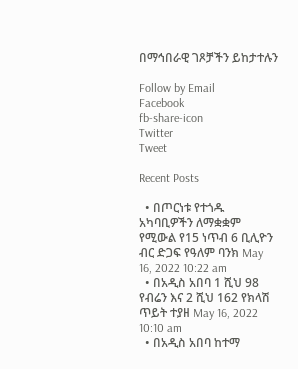በማኅበራዊ ገጾቻችን ይከታተሉን

Follow by Email
Facebook
fb-share-icon
Twitter
Tweet

Recent Posts

  • በጦርነቱ የተጎዱ አካባቢዎችን ለማቋቋም የሚውል የ15 ነጥብ 6 ቢሊዮን ብር ድጋፍ የዓለም ባንክ May 16, 2022 10:22 am
  • በአዲስ አበባ 1 ሺህ 98 የብሬን እና 2 ሺህ 162 የክላሽ ጥይት ተያዘ May 16, 2022 10:10 am
  • በአዲስ አበባ ከተማ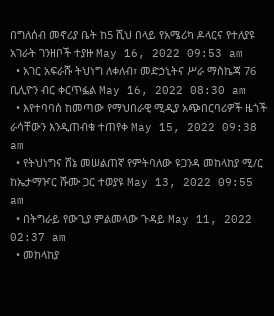በግለሰብ መኖሪያ ቤት ከ5 ሺህ በላይ የአሜሪካ ዶላርና የተለያዩ አገራት ገንዘቦች ተያዙ May 16, 2022 09:53 am
  • አገር አፍራሹ ትህነግ ለቀለብ፣ መድኃኒትና ሥራ ማስኬጃ 76 ቢሊዮን ብር ቀርጥፏል May 16, 2022 08:30 am
  • እየተባባሰ ከመጣው የማህበራዊ ሚዲያ አጭበርባሪዎች ዜጎች ራሳቸውን እንዲጠብቁ ተጠየቀ May 15, 2022 09:38 am
  • የትህነግና ሸኔ መሠልጠኛ የምትባለው ዩጋንዳ መከላከያ ሚ/ር ከኤታማዦር ሹሙ ጋር ተወያዩ May 13, 2022 09:55 am
  • በትግራይ የውጊያ ምልመላው ጉዳይ May 11, 2022 02:37 am
  • መከላከያ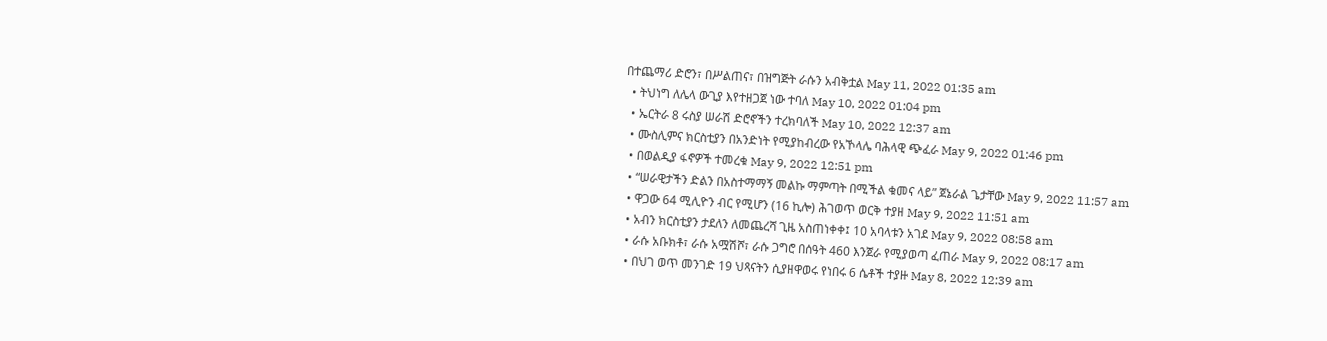በተጨማሪ ድሮን፣ በሥልጠና፣ በዝግጅት ራሱን አብቅቷል May 11, 2022 01:35 am
  • ትህነግ ለሌላ ውጊያ እየተዘጋጀ ነው ተባለ May 10, 2022 01:04 pm
  • ኤርትራ 8 ሩስያ ሠራሽ ድሮኖችን ተረክባለች May 10, 2022 12:37 am
  • ሙስሊምና ክርስቲያን በአንድነት የሚያከብረው የአኾላሌ ባሕላዊ ጭፈራ May 9, 2022 01:46 pm
  • በወልዲያ ፋኖዎች ተመረቁ May 9, 2022 12:51 pm
  • “ሠራዊታችን ድልን በአስተማማኝ መልኩ ማምጣት በሚችል ቁመና ላይ” ጀኔራል ጌታቸው May 9, 2022 11:57 am
  • ዋጋው 64 ሚሊዮን ብር የሚሆን (16 ኪሎ) ሕገወጥ ወርቅ ተያዘ May 9, 2022 11:51 am
  • አብን ክርስቲያን ታደለን ለመጨረሻ ጊዜ አስጠነቀቀ፤ 10 አባላቱን አገደ May 9, 2022 08:58 am
  • ራሱ አቡክቶ፣ ራሱ አሟሽሾ፣ ራሱ ጋግሮ በሰዓት 460 እንጀራ የሚያወጣ ፈጠራ May 9, 2022 08:17 am
  • በህገ ወጥ መንገድ 19 ህጻናትን ሲያዘዋወሩ የነበሩ 6 ሴቶች ተያዙ May 8, 2022 12:39 am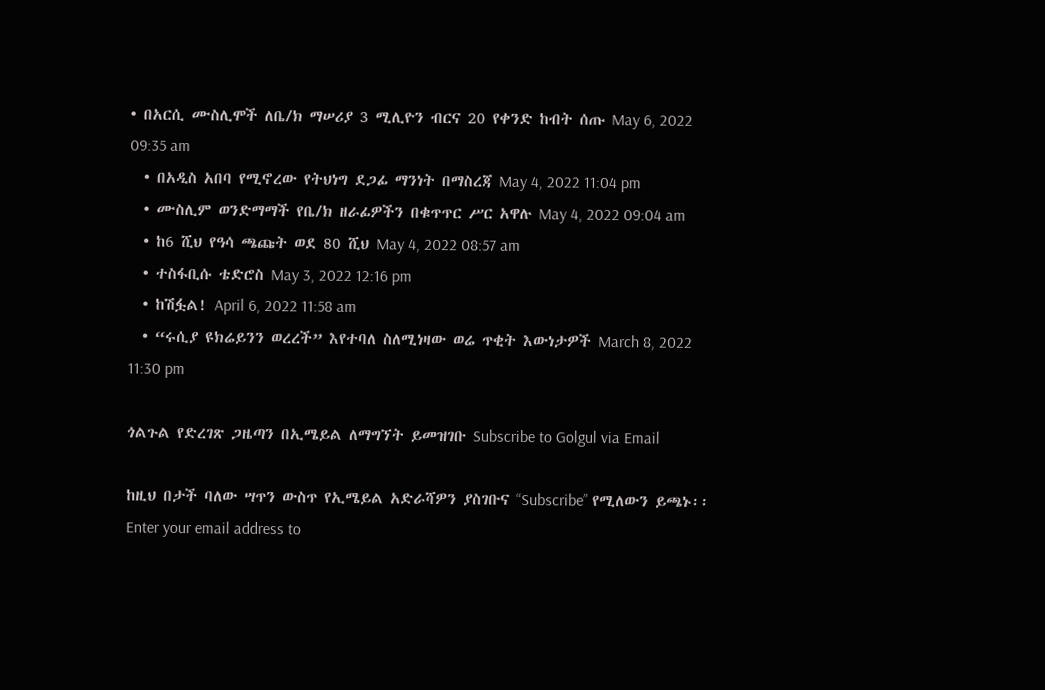• በአርሲ ሙስሊሞች ለቤ/ክ ማሠሪያ 3 ሚሊዮን ብርና 20 የቀንድ ከብት ሰጡ May 6, 2022 09:35 am
  • በአዲስ አበባ የሚኖረው የትህነግ ደጋፊ ማንነት በማስረጃ May 4, 2022 11:04 pm
  • ሙስሊም ወንድማማች የቤ/ክ ዘራፊዎችን በቁጥጥር ሥር አዋሉ May 4, 2022 09:04 am
  • ከ6 ሺህ የዓሳ ጫጩት ወደ 80 ሺህ May 4, 2022 08:57 am
  • ተስፋቢሱ ቴድሮስ May 3, 2022 12:16 pm
  • ከሽፏል! April 6, 2022 11:58 am
  • “ሩሲያ ዩክሬይንን ወረረች” እየተባለ ስለሚነዛው ወሬ ጥቂት እውነታዎች March 8, 2022 11:30 pm

ጎልጉል የድረገጽ ጋዜጣን በኢሜይል ለማግኘት ይመዝገቡ Subscribe to Golgul via Email

ከዚህ በታች ባለው ሣጥን ውስጥ የኢሜይል አድራሻዎን ያስገቡና “Subscribe” የሚለውን ይጫኑ፡፡
Enter your email address to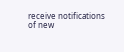receive notifications of new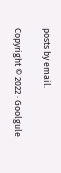posts by email.

Copyright © 2022 · Goolgule